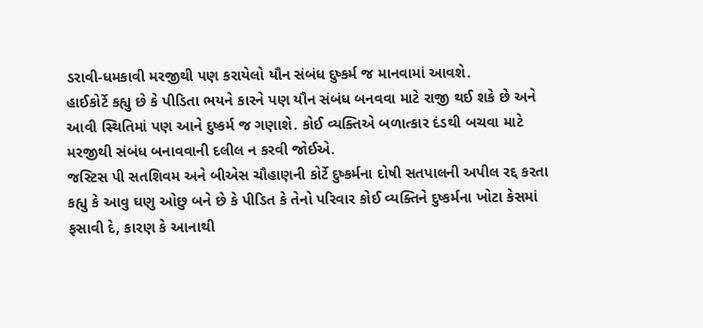ડરાવી-ધમકાવી મરજીથી પણ કરાયેલો યૌન સંબંધ દુષ્કર્મ જ માનવામાં આવશે.
હાઈકોર્ટે કહ્યુ છે કે પીડિતા ભયને કારને પણ યૌન સંબંધ બનવવા માટે રાજી થઈ શકે છે અને આવી સ્થિતિમાં પણ આને દુષ્કર્મ જ ગણાશે. કોઈ વ્યક્તિએ બળાત્કાર દંડથી બચવા માટે મરજીથી સંબંધ બનાવવાની દલીલ ન કરવી જોઈએ.
જસ્ટિસ પી સતશિવમ અને બીએસ ચૌહાણની કોર્ટે દુષ્કર્મના દોષી સતપાલની અપીલ રદ્દ કરતા કહ્યુ કે આવુ ઘણુ ઓછુ બને છે કે પીડિત કે તેનો પરિવાર કોઈ વ્યક્તિને દુષ્કર્મના ખોટા કેસમાં ફસાવી દે, કારણ કે આનાથી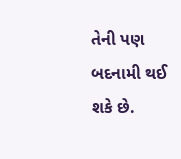તેની પણ બદનામી થઈ શકે છે.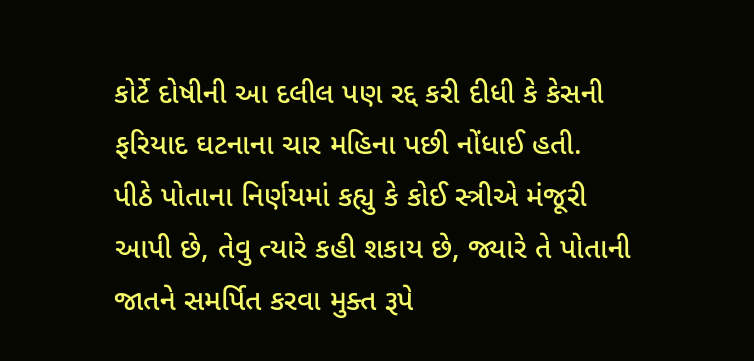કોર્ટે દોષીની આ દલીલ પણ રદ્દ કરી દીધી કે કેસની ફરિયાદ ઘટનાના ચાર મહિના પછી નોંધાઈ હતી.
પીઠે પોતાના નિર્ણયમાં કહ્યુ કે કોઈ સ્ત્રીએ મંજૂરી આપી છે, તેવુ ત્યારે કહી શકાય છે, જ્યારે તે પોતાની જાતને સમર્પિત કરવા મુક્ત રૂપે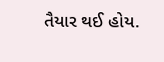તૈયાર થઈ હોય.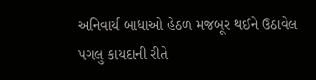અનિવાર્ય બાધાઓ હેઠળ મજબૂર થઈને ઉઠાવેલ પગલુ કાયદાની રીતે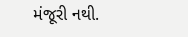મંજૂરી નથી.